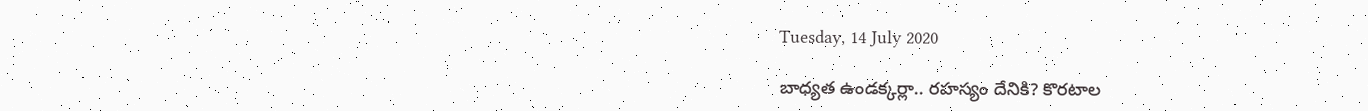Tuesday, 14 July 2020

బాధ్యత ఉండక్కర్లా.. రహస్యం దేనికి? కొరటాల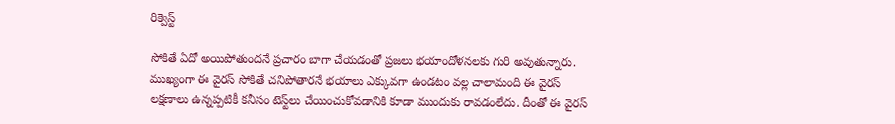రిక్వెస్ట్

సోకితే ఏదో అయిపోతుందనే ప్రచారం బాగా చేయడంతో ప్రజలు భయాందోళనలకు గురి అవుతున్నారు. ముఖ్యంగా ఈ వైరస్ సోకితే చనిపోతారనే భయాలు ఎక్కువగా ఉండటం వల్ల చాలామంది ఈ వైరస్ లక్షణాలు ఉన్నప్పటికీ కనీసం టెస్ట్‌లు చేయించుకోవడానికి కూడా ముందుకు రావడంలేదు. దీంతో ఈ వైరస్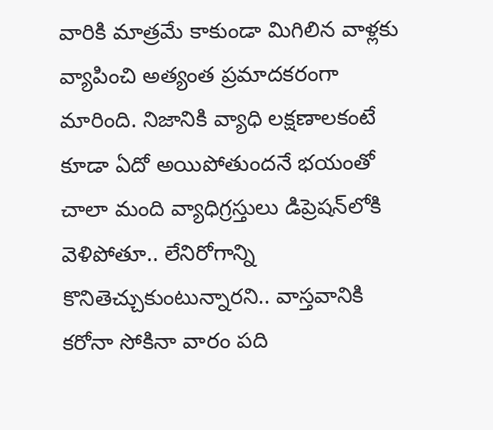వారికి మాత్రమే కాకుండా మిగిలిన వాళ్లకు వ్యాపించి అత్యంత ప్రమాదకరంగా మారింది. నిజానికి వ్యాధి లక్షణాలకంటే కూడా ఏదో అయిపోతుందనే భయంతో చాలా మంది వ్యాధిగ్రస్తులు డిప్రెషన్‌లోకి వెళిపోతూ.. లేనిరోగాన్ని కొనితెచ్చుకుంటున్నారని.. వాస్తవానికి కరోనా సోకినా వారం పది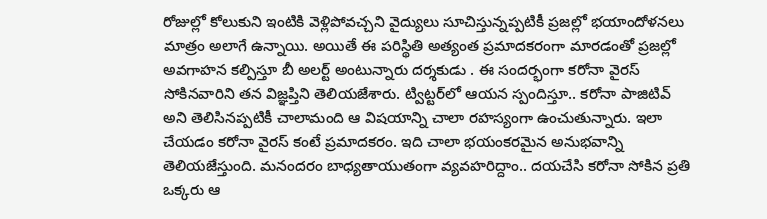రోజుల్లో కోలుకుని ఇంటికి వెళ్లిపోవచ్చని వైద్యులు సూచిస్తున్నప్పటికీ ప్రజల్లో భయాందోళనలు మాత్రం అలాగే ఉన్నాయి. అయితే ఈ పరిస్థితి అత్యంత ప్రమాదకరంగా మారడంతో ప్రజల్లో అవగాహన కల్పిస్తూ బీ అలర్ట్ అంటున్నారు దర్శకుడు . ఈ సందర్భంగా కరోనా వైరస్ సోకినవారిని తన విజ్ఞప్తిని తెలియజేశారు. ట్విట్టర్‌లో ఆయన స్పందిస్తూ.. కరోనా పాజిటివ్ అని తెలిసినప్పటికీ చాలామంది ఆ విషయాన్ని చాలా రహస్యంగా ఉంచుతున్నారు. ఇలా చేయడం కరోనా వైరస్ కంటే ప్రమాదకరం. ఇది చాలా భయంకరమైన అనుభవాన్ని తెలియజేస్తుంది. మనందరం బాధ్యతాయుతంగా వ్యవహరిద్దాం.. దయచేసి కరోనా సోకిన ప్రతి ఒక్కరు ఆ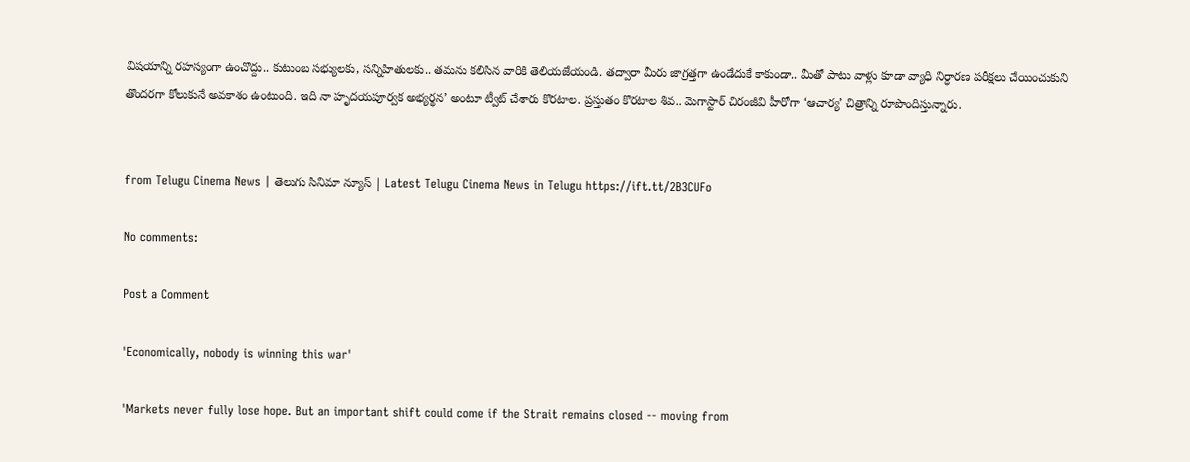విషయాన్ని రహస్యంగా ఉంచొద్దు.. కుటుంబ సభ్యులకు, సన్నిహితులకు.. తమను కలిసిన వారికి తెలియజేయండి. తద్వారా మీరు జాగ్రత్తగా ఉండేదుకే కాకుండా.. మీతో పాటు వాళ్లు కూడా వ్యాధి నిర్ధారణ పరీక్షలు చేయించుకుని తొందరగా కోలుకునే అవకాశం ఉంటుంది. ఇది నా హృదయపూర్వక అభ్యర్థన’ అంటూ ట్వీట్ చేశారు కొరటాల. ప్రస్తుతం కొరటాల శివ.. మెగాస్టార్ చిరంజీవి హీరోగా ‘ఆచార్య’ చిత్రాన్ని రూపొందిస్తున్నారు.


from Telugu Cinema News | తెలుగు సినిమా న్యూస్ | Latest Telugu Cinema News in Telugu https://ift.tt/2B3CUFo

No comments:

Post a Comment

'Economically, nobody is winning this war'

'Markets never fully lose hope. But an important shift could come if the Strait remains closed -- moving from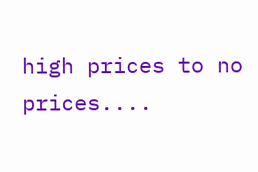high prices to no prices....